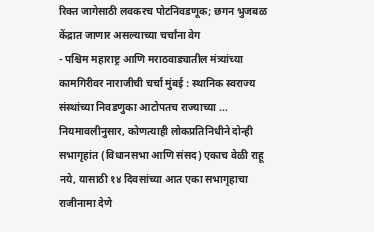रिक्त जागेसाठी लवकरच पोटनिवडणूक; छगन भुजबळ केंद्रात जाणार असल्याच्या चर्चांना वेग
- पश्चिम महाराष्ट्र आणि मराठवाड्यातील मंत्र्यांच्या कामगिरीवर नाराजीची चर्चा मुंबई : स्थानिक स्वराज्य संस्थांच्या निवडणुका आटोपतच राज्याच्या ...
नियमावलीनुसार, कोणत्याही लोकप्रतिनिधीने दोन्ही सभागृहांत (विधानसभा आणि संसद) एकाच वेळी राहू नये, यासाठी १४ दिवसांच्या आत एका सभागृहाचा राजीनामा देणे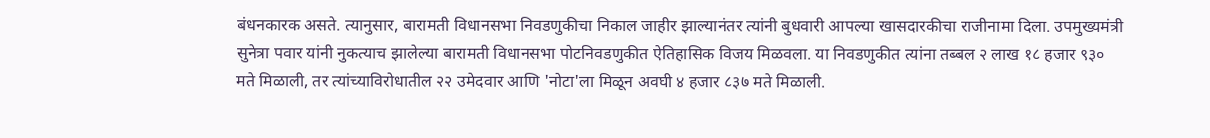बंधनकारक असते. त्यानुसार, बारामती विधानसभा निवडणुकीचा निकाल जाहीर झाल्यानंतर त्यांनी बुधवारी आपल्या खासदारकीचा राजीनामा दिला. उपमुख्यमंत्री सुनेत्रा पवार यांनी नुकत्याच झालेल्या बारामती विधानसभा पोटनिवडणुकीत ऐतिहासिक विजय मिळवला. या निवडणुकीत त्यांना तब्बल २ लाख १८ हजार ९३० मते मिळाली, तर त्यांच्याविरोधातील २२ उमेदवार आणि 'नोटा'ला मिळून अवघी ४ हजार ८३७ मते मिळाली.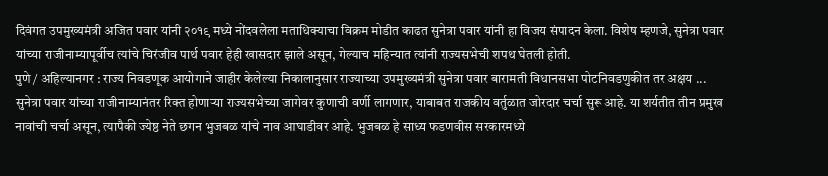दिवंगत उपमुख्यमंत्री अजित पवार यांनी २०१९ मध्ये नोंदवलेला मताधिक्याचा विक्रम मोडीत काढत सुनेत्रा पवार यांनी हा विजय संपादन केला. विशेष म्हणजे, सुनेत्रा पवार यांच्या राजीनाम्यापूर्वीच त्यांचे चिरंजीव पार्थ पवार हेही खासदार झाले असून, गेल्याच महिन्यात त्यांनी राज्यसभेची शपथ घेतली होती.
पुणे / अहिल्यानगर : राज्य निवडणूक आयोगाने जाहीर केलेल्या निकालानुसार राज्याच्या उपमुख्यमंत्री सुनेत्रा पवार बारामती विधानसभा पोटनिवडणुकीत तर अक्षय ...
सुनेत्रा पवार यांच्या राजीनाम्यानंतर रिक्त होणाऱ्या राज्यसभेच्या जागेवर कुणाची वर्णी लागणार, याबाबत राजकीय वर्तुळात जोरदार चर्चा सुरू आहे. या शर्यतीत तीन प्रमुख नावांची चर्चा असून, त्यापैकी ज्येष्ठ नेते छगन भुजबळ यांचे नाव आघाडीवर आहे. भुजबळ हे साध्य फडणवीस सरकारमध्ये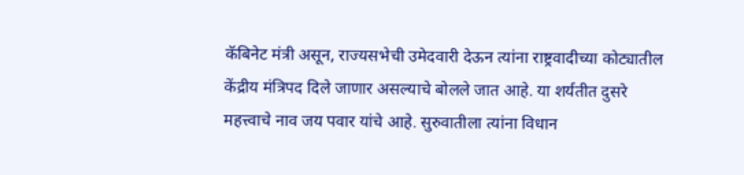कॅबिनेट मंत्री असून, राज्यसभेची उमेदवारी देऊन त्यांना राष्ट्रवादीच्या कोट्यातील केंद्रीय मंत्रिपद दिले जाणार असल्याचे बोलले जात आहे. या शर्यतीत दुसरे महत्त्वाचे नाव जय पवार यांचे आहे. सुरुवातीला त्यांना विधान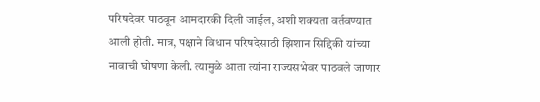परिषदेवर पाठवून आमदारकी दिली जाईल, अशी शक्यता वर्तवण्यात आली होती. मात्र, पक्षाने विधान परिषदेसाठी झिशान सिद्दिकी यांच्या नावाची घोषणा केली. त्यामुळे आता त्यांना राज्यसभेवर पाठवले जाणार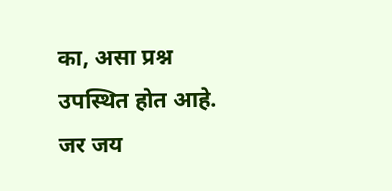का, असा प्रश्न उपस्थित होत आहे. जर जय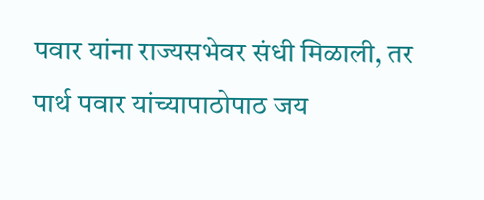पवार यांना राज्यसभेवर संधी मिळाली, तर पार्थ पवार यांच्यापाठोपाठ जय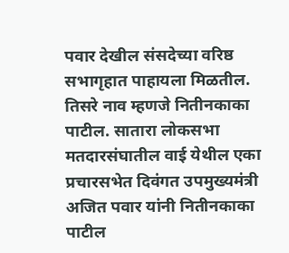पवार देखील संसदेच्या वरिष्ठ सभागृहात पाहायला मिळतील. तिसरे नाव म्हणजे नितीनकाका पाटील. सातारा लोकसभा मतदारसंघातील वाई येथील एका प्रचारसभेत दिवंगत उपमुख्यमंत्री अजित पवार यांनी नितीनकाका पाटील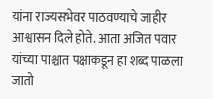यांना राज्यसभेवर पाठवण्याचे जाहीर आश्वासन दिले होते. आता अजित पवार यांच्या पाश्चात पक्षाकडून हा शब्द पाळला जातो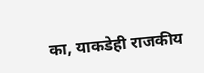का, याकडेही राजकीय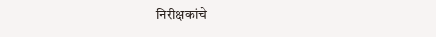निरीक्षकांचे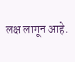लक्ष लागून आहे.